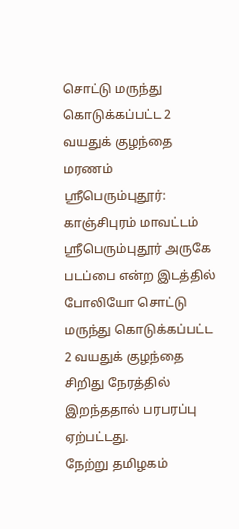சொட்டு மருந்து கொடுக்கப்பட்ட 2 வயதுக் குழந்தை மரணம்
ஸ்ரீபெரும்புதூர்: காஞ்சிபுரம் மாவட்டம் ஸ்ரீபெரும்புதூர் அருகே படப்பை என்ற இடத்தில் போலியோ சொட்டு மருந்து கொடுக்கப்பட்ட 2 வயதுக் குழந்தை சிறிது நேரத்தில் இறந்ததால் பரபரப்பு ஏற்பட்டது.
நேற்று தமிழகம்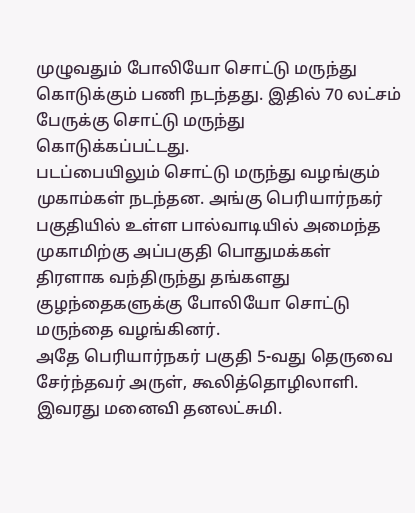முழுவதும் போலியோ சொட்டு மருந்து கொடுக்கும் பணி நடந்தது. இதில் 70 லட்சம் பேருக்கு சொட்டு மருந்து கொடுக்கப்பட்டது.
படப்பையிலும் சொட்டு மருந்து வழங்கும் முகாம்கள் நடந்தன. அங்கு பெரியார்நகர் பகுதியில் உள்ள பால்வாடியில் அமைந்த முகாமிற்கு அப்பகுதி பொதுமக்கள் திரளாக வந்திருந்து தங்களது குழந்தைகளுக்கு போலியோ சொட்டு மருந்தை வழங்கினர்.
அதே பெரியார்நகர் பகுதி 5-வது தெருவை சேர்ந்தவர் அருள், கூலித்தொழிலாளி. இவரது மனைவி தனலட்சுமி.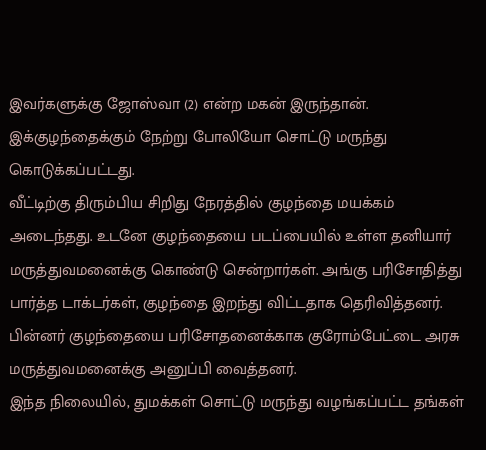இவர்களுக்கு ஜோஸ்வா (2) என்ற மகன் இருந்தான். இக்குழந்தைக்கும் நேற்று போலியோ சொட்டு மருந்து கொடுக்கப்பட்டது.
வீட்டிற்கு திரும்பிய சிறிது நேரத்தில் குழந்தை மயக்கம் அடைந்தது. உடனே குழந்தையை படப்பையில் உள்ள தனியார் மருத்துவமனைக்கு கொண்டு சென்றார்கள். அங்கு பரிசோதித்து பார்த்த டாக்டர்கள், குழந்தை இறந்து விட்டதாக தெரிவித்தனர்.
பின்னர் குழந்தையை பரிசோதனைக்காக குரோம்பேட்டை அரசு மருத்துவமனைக்கு அனுப்பி வைத்தனர்.
இந்த நிலையில், துமக்கள் சொட்டு மருந்து வழங்கப்பட்ட தங்கள்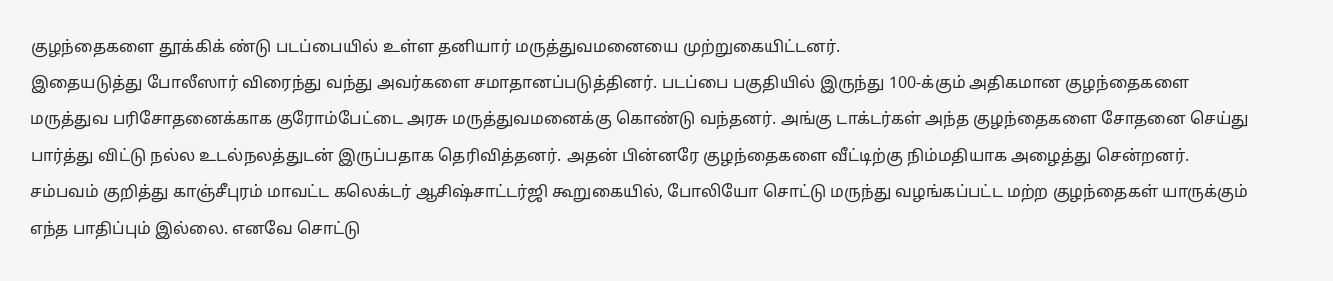குழந்தைகளை தூக்கிக் ண்டு படப்பையில் உள்ள தனியார் மருத்துவமனையை முற்றுகையிட்டனர்.
இதையடுத்து போலீஸார் விரைந்து வந்து அவர்களை சமாதானப்படுத்தினர். படப்பை பகுதியில் இருந்து 100-க்கும் அதிகமான குழந்தைகளை மருத்துவ பரிசோதனைக்காக குரோம்பேட்டை அரசு மருத்துவமனைக்கு கொண்டு வந்தனர். அங்கு டாக்டர்கள் அந்த குழந்தைகளை சோதனை செய்து பார்த்து விட்டு நல்ல உடல்நலத்துடன் இருப்பதாக தெரிவித்தனர். அதன் பின்னரே குழந்தைகளை வீட்டிற்கு நிம்மதியாக அழைத்து சென்றனர்.
சம்பவம் குறித்து காஞ்சீபுரம் மாவட்ட கலெக்டர் ஆசிஷ்சாட்டர்ஜி கூறுகையில், போலியோ சொட்டு மருந்து வழங்கப்பட்ட மற்ற குழந்தைகள் யாருக்கும் எந்த பாதிப்பும் இல்லை. எனவே சொட்டு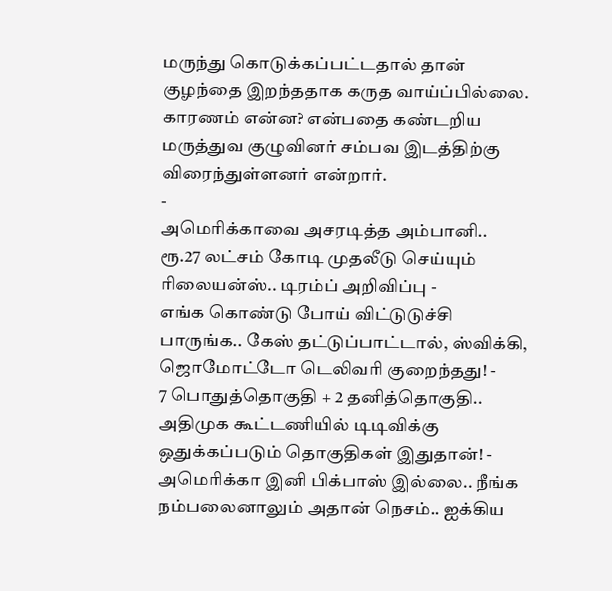மருந்து கொடுக்கப்பட்டதால் தான் குழந்தை இறந்ததாக கருத வாய்ப்பில்லை. காரணம் என்ன? என்பதை கண்டறிய மருத்துவ குழுவினர் சம்பவ இடத்திற்கு விரைந்துள்ளனர் என்றார்.
-
அமெரிக்காவை அசரடித்த அம்பானி.. ரூ.27 லட்சம் கோடி முதலீடு செய்யும் ரிலையன்ஸ்.. டிரம்ப் அறிவிப்பு -
எங்க கொண்டு போய் விட்டுடுச்சி பாருங்க.. கேஸ் தட்டுப்பாட்டால், ஸ்விக்கி, ஜொமோட்டோ டெலிவரி குறைந்தது! -
7 பொதுத்தொகுதி + 2 தனித்தொகுதி.. அதிமுக கூட்டணியில் டிடிவிக்கு ஒதுக்கப்படும் தொகுதிகள் இதுதான்! -
அமெரிக்கா இனி பிக்பாஸ் இல்லை.. நீங்க நம்பலைனாலும் அதான் நெசம்.. ஐக்கிய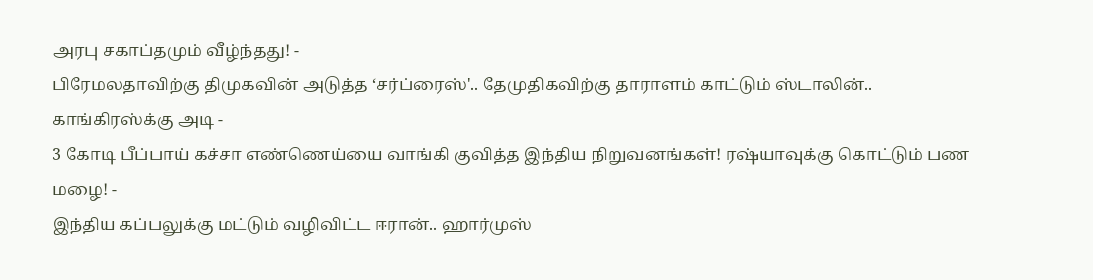அரபு சகாப்தமும் வீழ்ந்தது! -
பிரேமலதாவிற்கு திமுகவின் அடுத்த ‘சர்ப்ரைஸ்'.. தேமுதிகவிற்கு தாராளம் காட்டும் ஸ்டாலின்.. காங்கிரஸ்க்கு அடி -
3 கோடி பீப்பாய் கச்சா எண்ணெய்யை வாங்கி குவித்த இந்திய நிறுவனங்கள்! ரஷ்யாவுக்கு கொட்டும் பண மழை! -
இந்திய கப்பலுக்கு மட்டும் வழிவிட்ட ஈரான்.. ஹார்முஸ்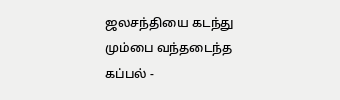ஜலசந்தியை கடந்து மும்பை வந்தடைந்த கப்பல் -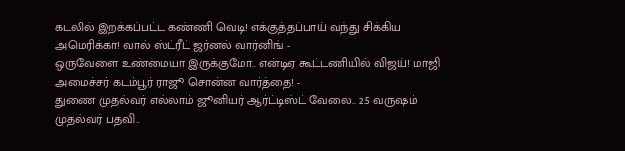கடலில் இறக்கப்பட்ட கண்ணி வெடி! எக்குத்தப்பாய் வந்து சிக்கிய அமெரிக்கா! வால் ஸ்ட்ரீட் ஜர்னல் வார்னிங் -
ஒருவேளை உண்மையா இருக்குமோ.. என்டிஏ கூட்டணியில் விஜய்! மாஜி அமைச்சர் கடம்பூர் ராஜூ சொன்ன வார்த்தை! -
துணை முதல்வர் எல்லாம் ஜூனியர் ஆர்ட்டிஸ்ட் வேலை.. 2.5 வருஷம் முதல்வர் பதவி..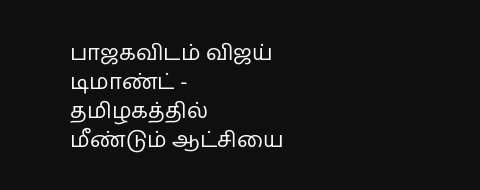பாஜகவிடம் விஜய் டிமாண்ட் -
தமிழகத்தில் மீண்டும் ஆட்சியை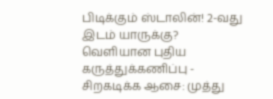பிடிக்கும் ஸ்டாலின்! 2-வது இடம் யாருக்கு? வெளியான புதிய கருத்துக்கணிப்பு -
சிறகடிக்க ஆசை: முத்து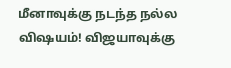மீனாவுக்கு நடந்த நல்ல விஷயம்! விஜயாவுக்கு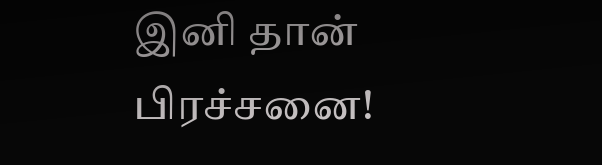இனி தான் பிரச்சனை!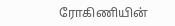ரோகிணியின்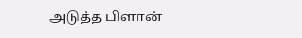அடுத்த பிளான்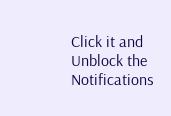Click it and Unblock the Notifications